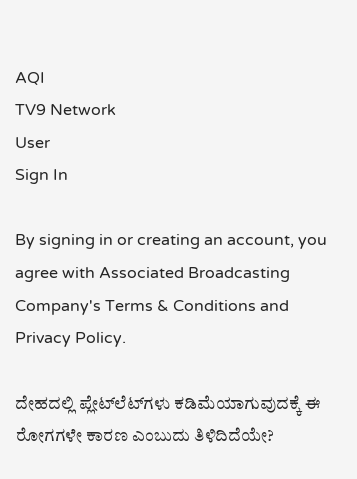AQI
TV9 Network
User
Sign In

By signing in or creating an account, you agree with Associated Broadcasting Company's Terms & Conditions and Privacy Policy.

ದೇಹದಲ್ಲಿ ಪ್ಲೇಟ್‌ಲೆಟ್‌ಗಳು ಕಡಿಮೆಯಾಗುವುದಕ್ಕೆ ಈ ರೋಗಗಳೇ ಕಾರಣ ಎಂಬುದು ತಿಳಿದಿದೆಯೇ?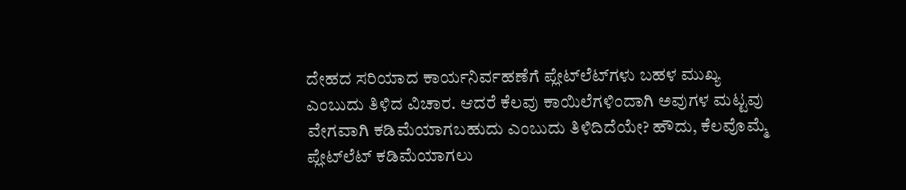ದೇಹದ ಸರಿಯಾದ ಕಾರ್ಯನಿರ್ವಹಣೆಗೆ ಪ್ಲೇಟ್‌ಲೆಟ್‌ಗಳು ಬಹಳ ಮುಖ್ಯ ಎಂಬುದು ತಿಳಿದ ವಿಚಾರ. ಆದರೆ ಕೆಲವು ಕಾಯಿಲೆಗಳಿಂದಾಗಿ ಅವುಗಳ ಮಟ್ಟವು ವೇಗವಾಗಿ ಕಡಿಮೆಯಾಗಬಹುದು ಎಂಬುದು ತಿಳಿದಿದೆಯೇ? ಹೌದು, ಕೆಲವೊಮ್ಮೆ ಪ್ಲೇಟ್‌ಲೆಟ್‌ ಕಡಿಮೆಯಾಗಲು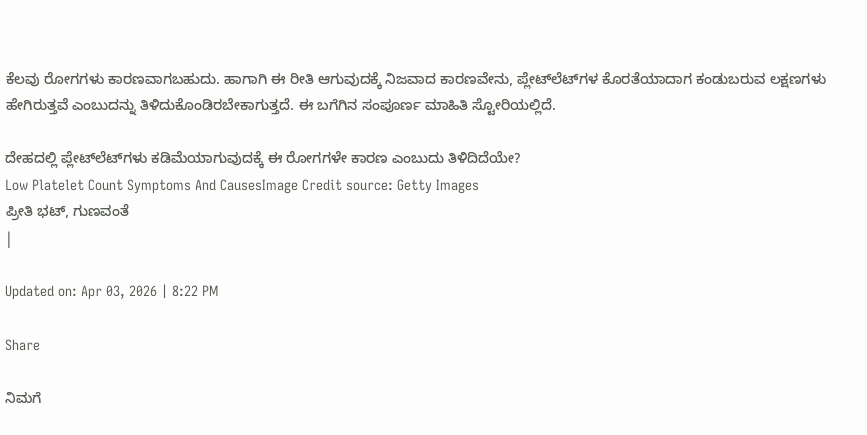ಕೆಲವು ರೋಗಗಳು ಕಾರಣವಾಗಬಹುದು. ಹಾಗಾಗಿ ಈ ರೀತಿ ಆಗುವುದಕ್ಕೆ ನಿಜವಾದ ಕಾರಣವೇನು, ಪ್ಲೇಟ್‌ಲೆಟ್‌ಗಳ ಕೊರತೆಯಾದಾಗ ಕಂಡುಬರುವ ಲಕ್ಷಣಗಳು ಹೇಗಿರುತ್ತವೆ ಎಂಬುದನ್ನು ತಿಳಿದುಕೊಂಡಿರಬೇಕಾಗುತ್ತದೆ. ಈ ಬಗೆಗಿನ ಸಂಪೂರ್ಣ ಮಾಹಿತಿ ಸ್ಟೋರಿಯಲ್ಲಿದೆ.

ದೇಹದಲ್ಲಿ ಪ್ಲೇಟ್‌ಲೆಟ್‌ಗಳು ಕಡಿಮೆಯಾಗುವುದಕ್ಕೆ ಈ ರೋಗಗಳೇ ಕಾರಣ ಎಂಬುದು ತಿಳಿದಿದೆಯೇ?
Low Platelet Count Symptoms And CausesImage Credit source: Getty Images
ಪ್ರೀತಿ ಭಟ್, ಗುಣವಂತೆ
|

Updated on: Apr 03, 2026 | 8:22 PM

Share

ನಿಮಗೆ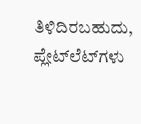ತಿಳಿದಿರಬಹುದು, ಪ್ಲೇಟ್‌ಲೆಟ್‌ಗಳು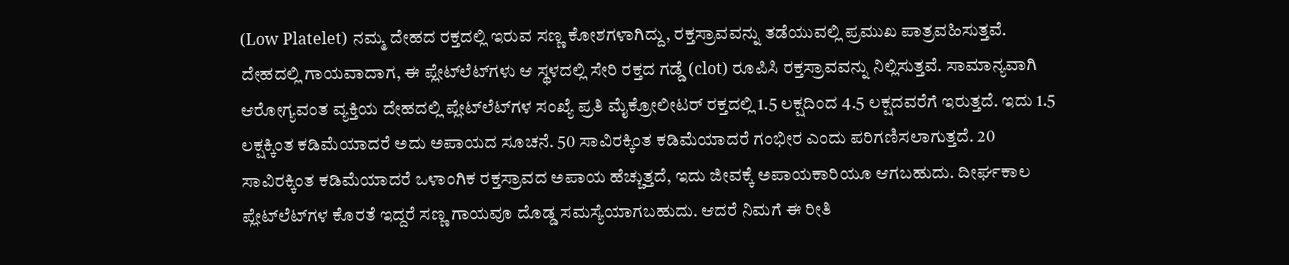(Low Platelet) ನಮ್ಮ ದೇಹದ ರಕ್ತದಲ್ಲಿ ಇರುವ ಸಣ್ಣ ಕೋಶಗಳಾಗಿದ್ದು, ರಕ್ತಸ್ರಾವವನ್ನು ತಡೆಯುವಲ್ಲಿ ಪ್ರಮುಖ ಪಾತ್ರವಹಿಸುತ್ತವೆ. ದೇಹದಲ್ಲಿ ಗಾಯವಾದಾಗ, ಈ ಪ್ಲೇಟ್‌ಲೆಟ್‌ಗಳು ಆ ಸ್ಥಳದಲ್ಲಿ ಸೇರಿ ರಕ್ತದ ಗಡ್ಡೆ (clot) ರೂಪಿಸಿ ರಕ್ತಸ್ರಾವವನ್ನು ನಿಲ್ಲಿಸುತ್ತವೆ. ಸಾಮಾನ್ಯವಾಗಿ ಆರೋಗ್ಯವಂತ ವ್ಯಕ್ತಿಯ ದೇಹದಲ್ಲಿ ಪ್ಲೇಟ್‌ಲೆಟ್‌ಗಳ ಸಂಖ್ಯೆ ಪ್ರತಿ ಮೈಕ್ರೋಲೀಟರ್ ರಕ್ತದಲ್ಲಿ 1.5 ಲಕ್ಷದಿಂದ 4.5 ಲಕ್ಷದವರೆಗೆ ಇರುತ್ತದೆ. ಇದು 1.5 ಲಕ್ಷಕ್ಕಿಂತ ಕಡಿಮೆಯಾದರೆ ಅದು ಅಪಾಯದ ಸೂಚನೆ. 50 ಸಾವಿರಕ್ಕಿಂತ ಕಡಿಮೆಯಾದರೆ ಗಂಭೀರ ಎಂದು ಪರಿಗಣಿಸಲಾಗುತ್ತದೆ. 20 ಸಾವಿರಕ್ಕಿಂತ ಕಡಿಮೆಯಾದರೆ ಒಳಾಂಗಿಕ ರಕ್ತಸ್ರಾವದ ಅಪಾಯ ಹೆಚ್ಚುತ್ತದೆ, ಇದು ಜೀವಕ್ಕೆ ಅಪಾಯಕಾರಿಯೂ ಆಗಬಹುದು. ದೀರ್ಘಕಾಲ ಪ್ಲೇಟ್‌ಲೆಟ್‌ಗಳ ಕೊರತೆ ಇದ್ದರೆ ಸಣ್ಣ ಗಾಯವೂ ದೊಡ್ಡ ಸಮಸ್ಯೆಯಾಗಬಹುದು. ಆದರೆ ನಿಮಗೆ ಈ ರೀತಿ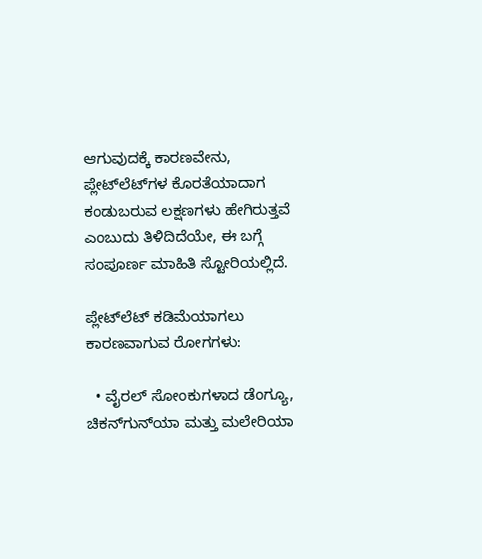ಆಗುವುದಕ್ಕೆ ಕಾರಣವೇನು, ಪ್ಲೇಟ್‌ಲೆಟ್‌ಗಳ ಕೊರತೆಯಾದಾಗ ಕಂಡುಬರುವ ಲಕ್ಷಣಗಳು ಹೇಗಿರುತ್ತವೆ ಎಂಬುದು ತಿಳಿದಿದೆಯೇ, ಈ ಬಗ್ಗೆ ಸಂಪೂರ್ಣ ಮಾಹಿತಿ ಸ್ಟೋರಿಯಲ್ಲಿದೆ.

ಪ್ಲೇಟ್‌ಲೆಟ್‌ ಕಡಿಮೆಯಾಗಲು ಕಾರಣವಾಗುವ ರೋಗಗಳು:

  • ವೈರಲ್ ಸೋಂಕುಗಳಾದ ಡೆಂಗ್ಯೂ, ಚಿಕನ್‌ಗುನ್‌ಯಾ ಮತ್ತು ಮಲೇರಿಯಾ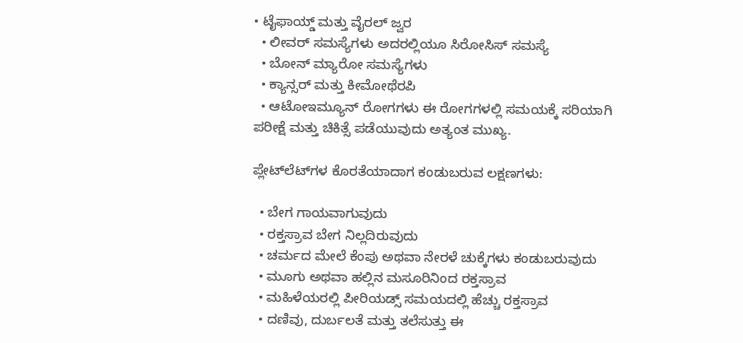• ಟೈಫಾಯ್ಡ್ ಮತ್ತು ವೈರಲ್ ಜ್ವರ
  • ಲೀವರ್ ಸಮಸ್ಯೆಗಳು ಅದರಲ್ಲಿಯೂ ಸಿರೋಸಿಸ್ ಸಮಸ್ಯೆ
  • ಬೋನ್ ಮ್ಯಾರೋ ಸಮಸ್ಯೆಗಳು
  • ಕ್ಯಾನ್ಸರ್ ಮತ್ತು ಕೀಮೋಥೆರಪಿ
  • ಆಟೋಇಮ್ಯೂನ್ ರೋಗಗಳು ಈ ರೋಗಗಳಲ್ಲಿ ಸಮಯಕ್ಕೆ ಸರಿಯಾಗಿ ಪರೀಕ್ಷೆ ಮತ್ತು ಚಿಕಿತ್ಸೆ ಪಡೆಯುವುದು ಅತ್ಯಂತ ಮುಖ್ಯ.

ಪ್ಲೇಟ್‌ಲೆಟ್‌ಗಳ ಕೊರತೆಯಾದಾಗ ಕಂಡುಬರುವ ಲಕ್ಷಣಗಳು:

  • ಬೇಗ ಗಾಯವಾಗುವುದು
  • ರಕ್ತಸ್ರಾವ ಬೇಗ ನಿಲ್ಲದಿರುವುದು
  • ಚರ್ಮದ ಮೇಲೆ ಕೆಂಪು ಅಥವಾ ನೇರಳೆ ಚುಕ್ಕೆಗಳು ಕಂಡುಬರುವುದು
  • ಮೂಗು ಅಥವಾ ಹಲ್ಲಿನ ಮಸೂರಿನಿಂದ ರಕ್ತಸ್ರಾವ
  • ಮಹಿಳೆಯರಲ್ಲಿ ಪೀರಿಯಡ್ಸ್ ಸಮಯದಲ್ಲಿ ಹೆಚ್ಚು ರಕ್ತಸ್ರಾವ
  • ದಣಿವು, ದುರ್ಬಲತೆ ಮತ್ತು ತಲೆಸುತ್ತು ಈ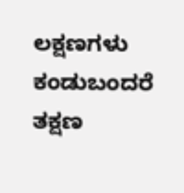ಲಕ್ಷಣಗಳು ಕಂಡುಬಂದರೆ ತಕ್ಷಣ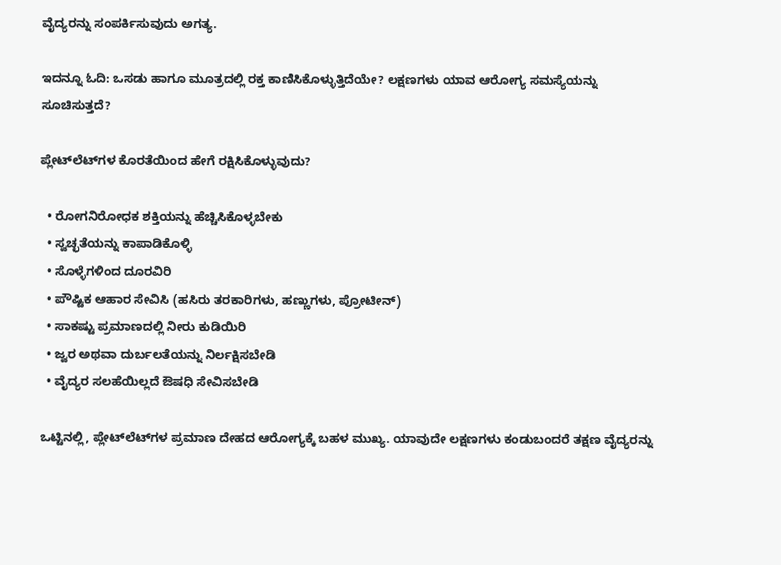ವೈದ್ಯರನ್ನು ಸಂಪರ್ಕಿಸುವುದು ಅಗತ್ಯ.

ಇದನ್ನೂ ಓದಿ: ಒಸಡು ಹಾಗೂ ಮೂತ್ರದಲ್ಲಿ ರಕ್ತ ಕಾಣಿಸಿಕೊಳ್ಳುತ್ತಿದೆಯೇ? ಲಕ್ಷಣಗಳು ಯಾವ ಆರೋಗ್ಯ ಸಮಸ್ಯೆಯನ್ನು ಸೂಚಿಸುತ್ತದೆ?

ಪ್ಲೇಟ್‌ಲೆಟ್‌ಗಳ ಕೊರತೆಯಿಂದ ಹೇಗೆ ರಕ್ಷಿಸಿಕೊಳ್ಳುವುದು?

  • ರೋಗನಿರೋಧಕ ಶಕ್ತಿಯನ್ನು ಹೆಚ್ಚಿಸಿಕೊಳ್ಳಬೇಕು
  • ಸ್ವಚ್ಛತೆಯನ್ನು ಕಾಪಾಡಿಕೊಳ್ಳಿ
  • ಸೊಳ್ಳೆಗಳಿಂದ ದೂರವಿರಿ
  • ಪೌಷ್ಟಿಕ ಆಹಾರ ಸೇವಿಸಿ (ಹಸಿರು ತರಕಾರಿಗಳು, ಹಣ್ಣುಗಳು, ಪ್ರೋಟೀನ್)
  • ಸಾಕಷ್ಟು ಪ್ರಮಾಣದಲ್ಲಿ ನೀರು ಕುಡಿಯಿರಿ
  • ಜ್ವರ ಅಥವಾ ದುರ್ಬಲತೆಯನ್ನು ನಿರ್ಲಕ್ಷಿಸಬೇಡಿ
  • ವೈದ್ಯರ ಸಲಹೆಯಿಲ್ಲದೆ ಔಷಧಿ ಸೇವಿಸಬೇಡಿ

ಒಟ್ಟಿನಲ್ಲಿ, ಪ್ಲೇಟ್‌ಲೆಟ್‌ಗಳ ಪ್ರಮಾಣ ದೇಹದ ಆರೋಗ್ಯಕ್ಕೆ ಬಹಳ ಮುಖ್ಯ. ಯಾವುದೇ ಲಕ್ಷಣಗಳು ಕಂಡುಬಂದರೆ ತಕ್ಷಣ ವೈದ್ಯರನ್ನು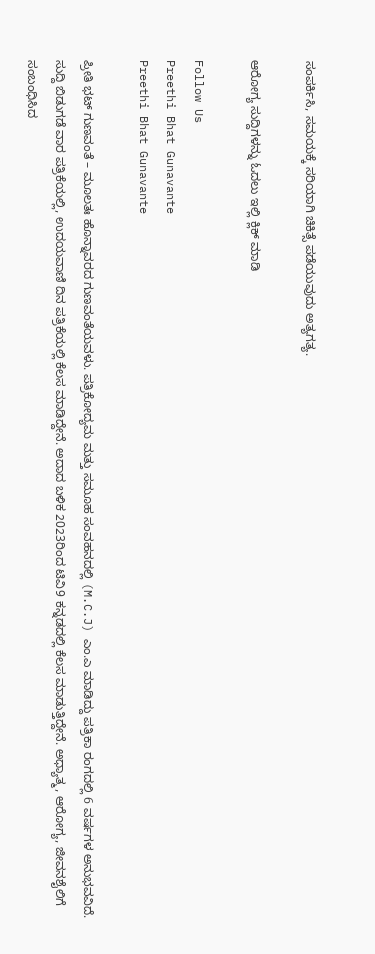ಸಂಪರ್ಕಿಸಿ, ಸಮಯಕ್ಕೆ ಸರಿಯಾಗಿ ಚಿಕಿತ್ಸೆ ಪಡೆಯುವುದು ಅತ್ಯಗತ್ಯ.

ಆರೋಗ್ಯ ಸುದ್ದಿಗಳನ್ನು ಓದಲು ಇಲ್ಲಿ ಕ್ಲಿಕ್ ಮಾಡಿ

Follow Us
Preethi Bhat Gunavante
Preethi Bhat Gunavante

ಪ್ರೀತಿ ಭಟ್ ಗುಣವಂತೆ – ಮೂಲತಃ ಹೊನ್ನಾವರದ ಗುಣವಂತೆಯವಳು. ಪತ್ರಿಕೋದ್ಯಮ ಮತ್ತು ಸಮೂಹ ಸಂವಹನದಲ್ಲಿ (M.C.J) ಎಂ.ಎ ಮಾಡಿದ್ದು ಪತ್ರಿಕಾ ರಂಗದಲ್ಲಿ 6 ವರ್ಷಗಳ ಅನುಭವವಿದೆ. ಸುದ್ದಿ ಬಿಡುಗಡೆ ವಾರ ಪತ್ರಿಕೆಯಲ್ಲಿ, ಉದಯವಾಣಿ ದಿನ ಪತ್ರಿಕೆಯಲ್ಲಿ ಕೆಲಸ ಮಾಡಿದ್ದೇನೆ. ಅದಾದ ಬಳಿಕ 2023ರಿಂದ ಟಿವಿ9 ಕನ್ನಡದಲ್ಲಿ ಕೆಲಸ ಮಾಡುತ್ತಿದ್ದೇನೆ. ಅಧ್ಯಾತ್ಮ, ಆರೋಗ್ಯ, ಜೀವನಶೈಲಿಗೆ ಸಂಬಂಧಿಸಿದ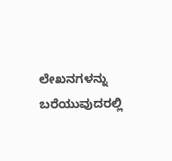ಲೇಖನಗಳನ್ನು ಬರೆಯುವುದರಲ್ಲಿ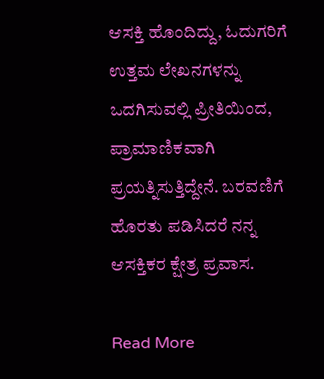ಆಸಕ್ತಿ ಹೊಂದಿದ್ದು, ಓದುಗರಿಗೆ ಉತ್ತಮ ಲೇಖನಗಳನ್ನು ಒದಗಿಸುವಲ್ಲಿ ಪ್ರೀತಿಯಿಂದ, ಪ್ರಾಮಾಣಿಕವಾಗಿ ಪ್ರಯತ್ನಿಸುತ್ತಿದ್ದೇನೆ. ಬರವಣಿಗೆ ಹೊರತು ಪಡಿಸಿದರೆ ನನ್ನ ಆಸಕ್ತಿಕರ ಕ್ಷೇತ್ರ ಪ್ರವಾಸ.

Read More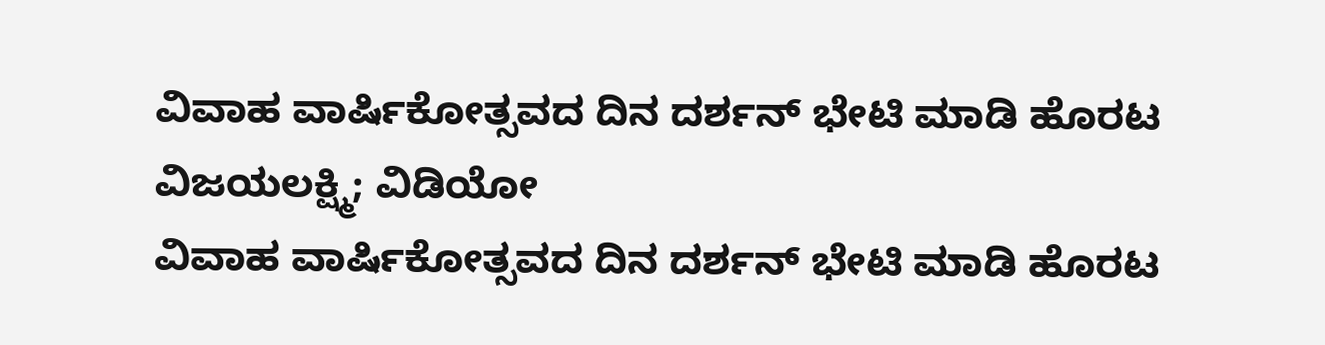ವಿವಾಹ ವಾರ್ಷಿಕೋತ್ಸವದ ದಿನ ದರ್ಶನ್ ಭೇಟಿ ಮಾಡಿ ಹೊರಟ ವಿಜಯಲಕ್ಷ್ಮಿ; ವಿಡಿಯೋ
ವಿವಾಹ ವಾರ್ಷಿಕೋತ್ಸವದ ದಿನ ದರ್ಶನ್ ಭೇಟಿ ಮಾಡಿ ಹೊರಟ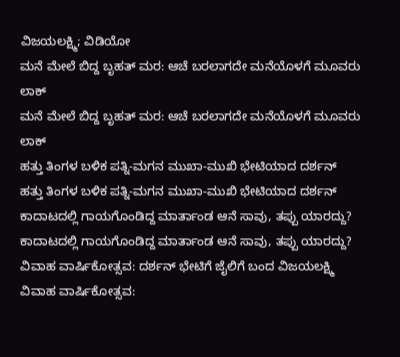ವಿಜಯಲಕ್ಷ್ಮಿ; ವಿಡಿಯೋ
ಮನೆ ಮೇಲೆ ಬಿದ್ದ ಬೃಹತ್ ಮರ: ಆಚೆ ಬರಲಾಗದೇ ಮನೆಯೊಳಗೆ ಮೂವರು ಲಾಕ್
ಮನೆ ಮೇಲೆ ಬಿದ್ದ ಬೃಹತ್ ಮರ: ಆಚೆ ಬರಲಾಗದೇ ಮನೆಯೊಳಗೆ ಮೂವರು ಲಾಕ್
ಹತ್ತು ತಿಂಗಳ ಬಳಿಕ ಪತ್ನಿ-ಮಗನ ಮುಖಾ-ಮುಖಿ ಭೇಟಿಯಾದ ದರ್ಶನ್
ಹತ್ತು ತಿಂಗಳ ಬಳಿಕ ಪತ್ನಿ-ಮಗನ ಮುಖಾ-ಮುಖಿ ಭೇಟಿಯಾದ ದರ್ಶನ್
ಕಾದಾಟದಲ್ಲಿ ಗಾಯಗೊಂಡಿದ್ದ ಮಾರ್ತಾಂಡ ಆನೆ ಸಾವು, ತಪ್ಪು ಯಾರದ್ದು?
ಕಾದಾಟದಲ್ಲಿ ಗಾಯಗೊಂಡಿದ್ದ ಮಾರ್ತಾಂಡ ಆನೆ ಸಾವು, ತಪ್ಪು ಯಾರದ್ದು?
ವಿವಾಹ ವಾರ್ಷಿಕೋತ್ಸವ: ದರ್ಶನ್ ಭೇಟಿಗೆ ಜೈಲಿಗೆ ಬಂದ ವಿಜಯಲಕ್ಷ್ಮಿ
ವಿವಾಹ ವಾರ್ಷಿಕೋತ್ಸವ: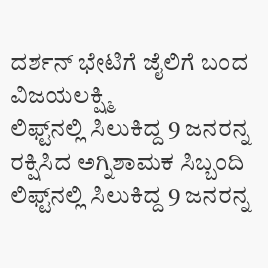ದರ್ಶನ್ ಭೇಟಿಗೆ ಜೈಲಿಗೆ ಬಂದ ವಿಜಯಲಕ್ಷ್ಮಿ
ಲಿಫ್ಟ್‌ನಲ್ಲಿ ಸಿಲುಕಿದ್ದ 9 ಜನರನ್ನ ರಕ್ಷಿಸಿದ ಅಗ್ನಿಶಾಮಕ ಸಿಬ್ಬಂದಿ
ಲಿಫ್ಟ್‌ನಲ್ಲಿ ಸಿಲುಕಿದ್ದ 9 ಜನರನ್ನ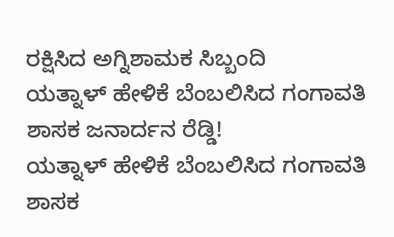ರಕ್ಷಿಸಿದ ಅಗ್ನಿಶಾಮಕ ಸಿಬ್ಬಂದಿ
ಯತ್ನಾಳ್ ಹೇಳಿಕೆ ಬೆಂಬಲಿಸಿದ ಗಂಗಾವತಿ ಶಾಸಕ ಜನಾರ್ದನ ರೆಡ್ಡಿ!
ಯತ್ನಾಳ್ ಹೇಳಿಕೆ ಬೆಂಬಲಿಸಿದ ಗಂಗಾವತಿ ಶಾಸಕ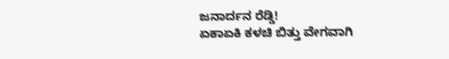ಜನಾರ್ದನ ರೆಡ್ಡಿ!
ಏಕಾಏಕಿ ಕಳಚಿ ಬಿತ್ತು ವೇಗವಾಗಿ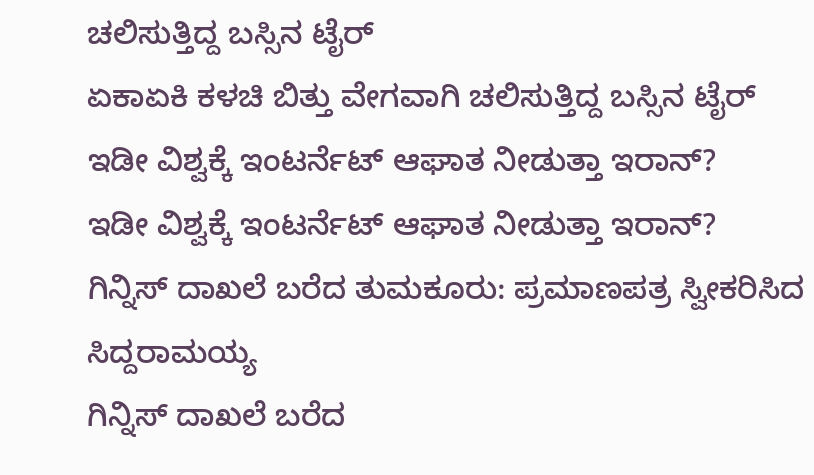ಚಲಿಸುತ್ತಿದ್ದ ಬಸ್ಸಿನ ಟೈರ್
ಏಕಾಏಕಿ ಕಳಚಿ ಬಿತ್ತು ವೇಗವಾಗಿ ಚಲಿಸುತ್ತಿದ್ದ ಬಸ್ಸಿನ ಟೈರ್
ಇಡೀ ವಿಶ್ವಕ್ಕೆ ಇಂಟರ್ನೆಟ್ ಆಘಾತ ನೀಡುತ್ತಾ ಇರಾನ್?
ಇಡೀ ವಿಶ್ವಕ್ಕೆ ಇಂಟರ್ನೆಟ್ ಆಘಾತ ನೀಡುತ್ತಾ ಇರಾನ್?
ಗಿನ್ನಿಸ್ ದಾಖಲೆ ಬರೆದ ತುಮಕೂರು: ಪ್ರಮಾಣಪತ್ರ ಸ್ವೀಕರಿಸಿದ ಸಿದ್ದರಾಮಯ್ಯ
ಗಿನ್ನಿಸ್ ದಾಖಲೆ ಬರೆದ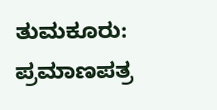ತುಮಕೂರು: ಪ್ರಮಾಣಪತ್ರ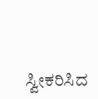ಸ್ವೀಕರಿಸಿದ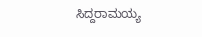ಸಿದ್ದರಾಮಯ್ಯ